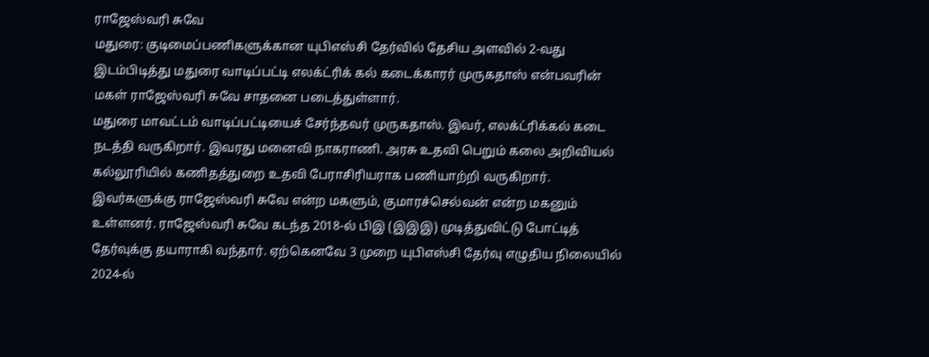ராஜேஸ்வரி சுவே
மதுரை: குடிமைப்பணிகளுக்கான யுபிஎஸ்சி தேர்வில் தேசிய அளவில் 2-வது இடம்பிடித்து மதுரை வாடிப்பட்டி எலக்ட்ரிக் கல் கடைக்காரர் முருகதாஸ் என்பவரின் மகள் ராஜேஸ்வரி சுவே சாதனை படைத்துள்ளார்.
மதுரை மாவட்டம் வாடிப்பட்டியைச் சேர்ந்தவர் முருகதாஸ். இவர், எலக்ட்ரிக்கல் கடை நடத்தி வருகிறார். இவரது மனைவி நாகராணி. அரசு உதவி பெறும் கலை அறிவியல் கல்லூரியில் கணிதத்துறை உதவி பேராசிரியராக பணியாற்றி வருகிறார்.
இவர்களுக்கு ராஜேஸ்வரி சுவே என்ற மகளும், குமாரச்செல்வன் என்ற மகனும் உள்ளனர். ராஜேஸ்வரி சுவே கடந்த 2018-ல் பிஇ (இஇஇ) முடித்துவிட்டு போட்டித் தேர்வுக்கு தயாராகி வந்தார். ஏற்கெனவே 3 முறை யுபிஎஸ்சி தேர்வு எழுதிய நிலையில் 2024-ல்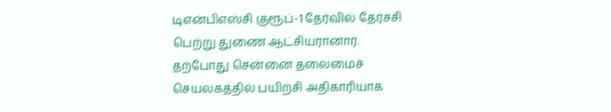டிஎன்பிஎஸ்சி குரூப்-1 தேர்வில் தேர்ச்சி பெற்று துணை ஆட்சியரானார்.
தற்போது சென்னை தலைமைச் செயலகத்தில் பயிற்சி அதிகாரியாக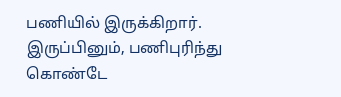பணியில் இருக்கிறார். இருப்பினும், பணிபுரிந்து கொண்டே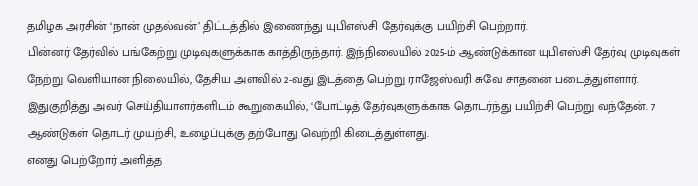தமிழக அரசின் ‘நான் முதல்வன்’ திட்டத்தில் இணைந்து யுபிஎஸ்சி தேர்வுக்கு பயிற்சி பெற்றார்.
பின்னர் தேர்வில் பங்கேற்று முடிவுகளுக்காக காத்திருந்தார். இந்நிலையில் 2025-ம் ஆண்டுக்கான யுபிஎஸ்சி தேர்வு முடிவுகள் நேற்று வெளியான நிலையில், தேசிய அளவில் 2-வது இடத்தை பெற்று ராஜேஸ்வரி சுவே சாதனை படைத்துள்ளார்.
இதுகுறித்து அவர் செய்தியாளர்களிடம் கூறுகையில், ‘போட்டித் தேர்வுகளுக்காக தொடர்ந்து பயிற்சி பெற்று வந்தேன். 7 ஆண்டுகள் தொடர் முயற்சி, உழைப்புக்கு தற்போது வெற்றி கிடைத்துள்ளது.
எனது பெற்றோர் அளித்த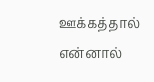ஊக்கத்தால் என்னால்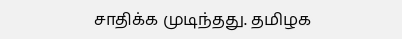சாதிக்க முடிந்தது. தமிழக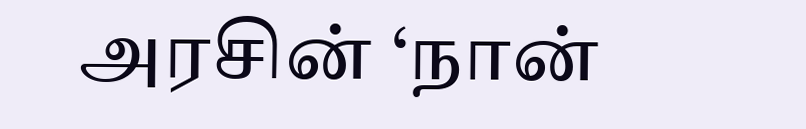அரசின் ‘நான்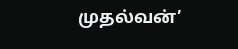முதல்வன்’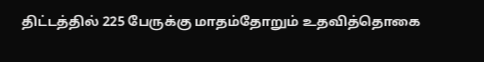திட்டத்தில் 225 பேருக்கு மாதம்தோறும் உதவித்தொகை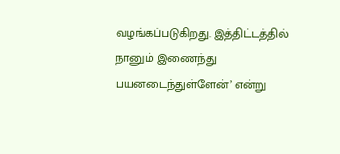வழங்கப்படுகிறது. இத்திட்டத்தில் நானும் இணைந்து பயனடைந்துள்ளேன்’ என்று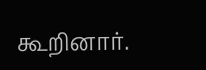கூறினார்.